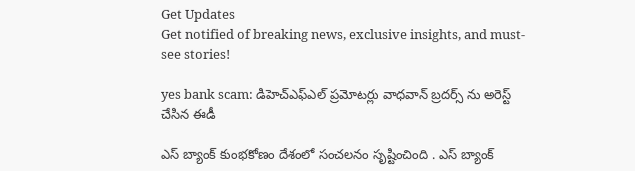Get Updates
Get notified of breaking news, exclusive insights, and must-see stories!

yes bank scam: డిహెచ్‌ఎఫ్‌ఎల్ ప్రమోటర్లు వాధవాన్ బ్రదర్స్ ను అరెస్ట్ చేసిన ఈడీ

ఎస్ బ్యాంక్ కుంభకోణం దేశంలో సంచలనం సృష్టించింది . ఎస్‌ బ్యాంక్‌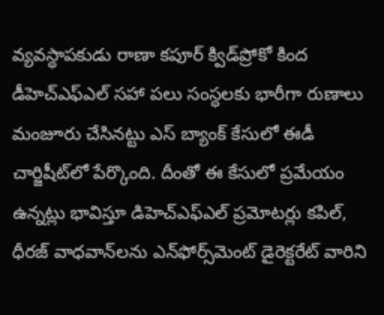వ్యవస్ధాపకుడు రాణా కపూర్‌ క్విడ్‌ప్రోకో కింద డీహెచ్‌ఎఫ్‌ఎల్‌ సహా పలు సంస్ధలకు భారీగా రుణాలు మంజూరు చేసినట్టు ఎస్ బ్యాంక్‌ కేసులో ఈడీ చార్జిషీట్‌లో పేర్కొంది. దీంతో ఈ కేసులో ప్రమేయం ఉన్నట్లు భావిస్తూ డిహెచ్‌ఎఫ్‌ఎల్ ప్రమోటర్లు కపిల్, ధీరజ్ వాధవాన్‌లను ఎన్‌ఫోర్స్‌మెంట్ డైరెక్టరేట్ వారిని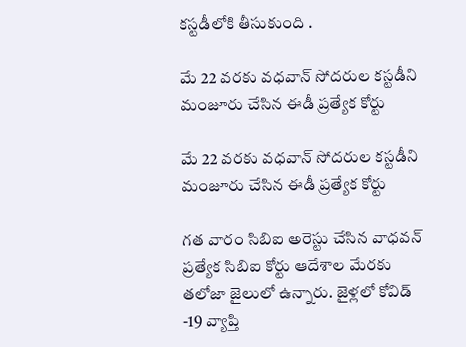కస్టడీలోకి తీసుకుంది .

మే 22 వరకు వధవాన్ సోదరుల కస్టడీని మంజూరు చేసిన ఈడీ ప్రత్యేక కోర్టు

మే 22 వరకు వధవాన్ సోదరుల కస్టడీని మంజూరు చేసిన ఈడీ ప్రత్యేక కోర్టు

గత వారం సిబిఐ అరెస్టు చేసిన వాధవన్ ప్రత్యేక సిబిఐ కోర్టు ఆదేశాల మేరకు తలోజా జైలులో ఉన్నారు. జైళ్లలో కోవిడ్ -19 వ్యాప్తి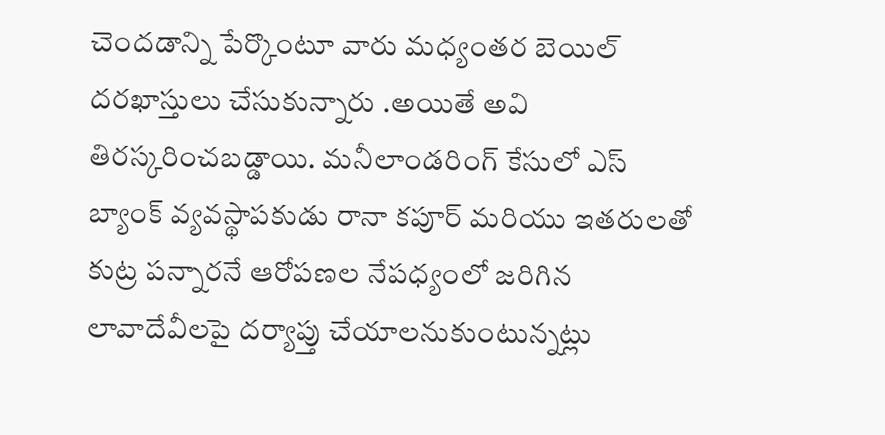చెందడాన్ని పేర్కొంటూ వారు మధ్యంతర బెయిల్ దరఖాస్తులు చేసుకున్నారు .అయితే అవి తిరస్కరించబడ్డాయి. మనీలాండరింగ్ కేసులో ఎస్ బ్యాంక్ వ్యవస్థాపకుడు రానా కపూర్ మరియు ఇతరులతో కుట్ర పన్నారనే ఆరోపణల నేపధ్యంలో జరిగిన లావాదేవీలపై దర్యాప్తు చేయాలనుకుంటున్నట్లు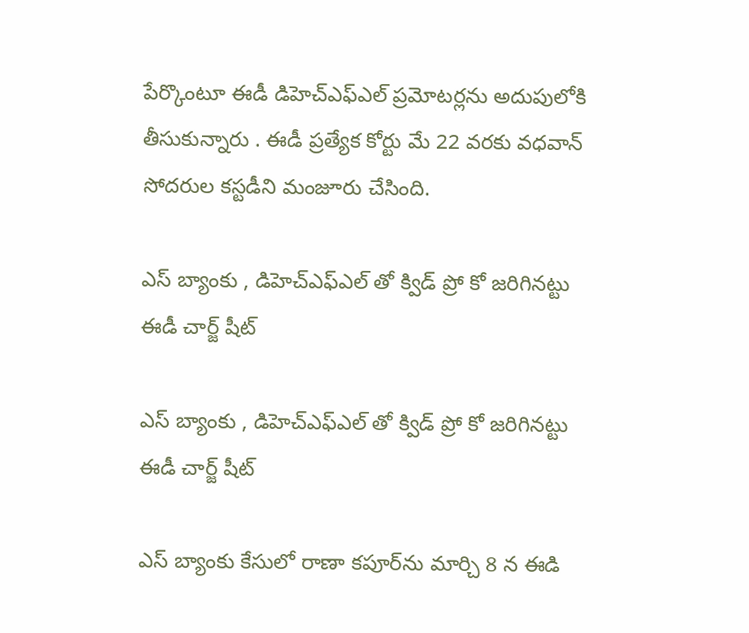పేర్కొంటూ ఈడీ డిహెచ్‌ఎఫ్ఎల్ ప్రమోటర్లను అదుపులోకి తీసుకున్నారు . ఈడీ ప్రత్యేక కోర్టు మే 22 వరకు వధవాన్ సోదరుల కస్టడీని మంజూరు చేసింది.

ఎస్ బ్యాంకు , డిహెచ్‌ఎఫ్ఎల్ తో క్విడ్ ప్రో కో జరిగినట్టు ఈడీ చార్జ్ షీట్

ఎస్ బ్యాంకు , డిహెచ్‌ఎఫ్ఎల్ తో క్విడ్ ప్రో కో జరిగినట్టు ఈడీ చార్జ్ షీట్

ఎస్ బ్యాంకు కేసులో రాణా కపూర్‌ను మార్చి 8 న ఈడి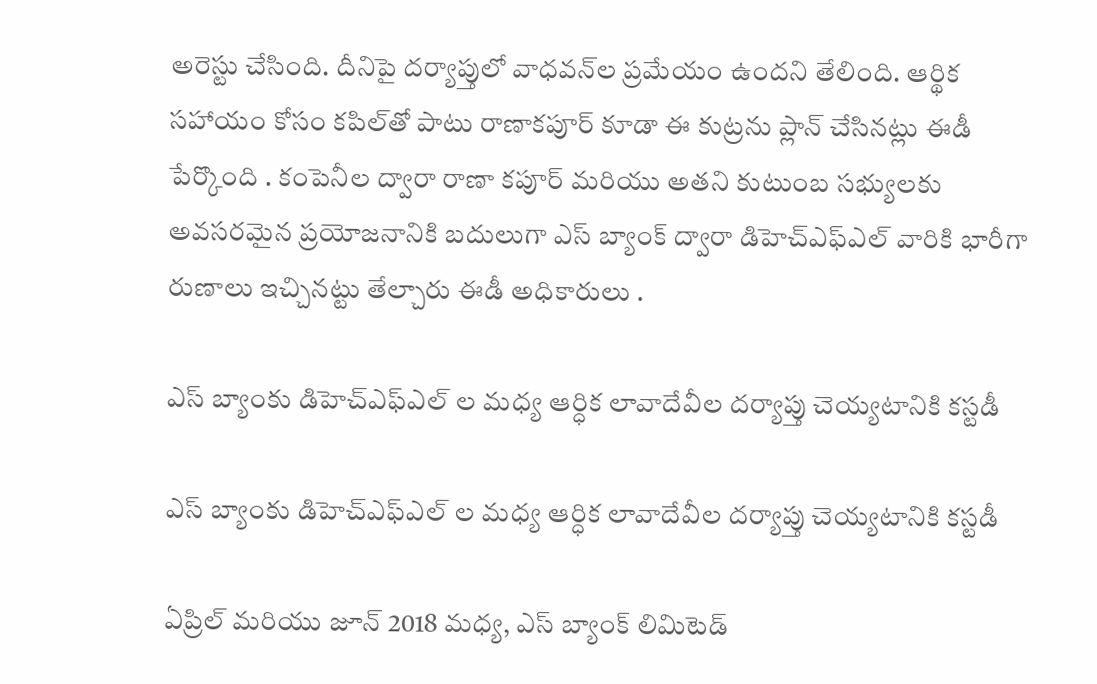అరెస్టు చేసింది. దీనిపై దర్యాప్తులో వాధవన్‌ల ప్రమేయం ఉందని తేలింది. ఆర్థిక సహాయం కోసం కపిల్‌తో పాటు రాణాకపూర్ కూడా ఈ కుట్రను ప్లాన్ చేసినట్లు ఈడీ పేర్కొంది . కంపెనీల ద్వారా రాణా కపూర్ మరియు అతని కుటుంబ సభ్యులకు అవసరమైన ప్రయోజనానికి బదులుగా ఎస్ బ్యాంక్ ద్వారా డిహెచ్‌ఎఫ్ఎల్ వారికి భారీగా రుణాలు ఇచ్చినట్టు తేల్చారు ఈడీ అధికారులు .

ఎస్ బ్యాంకు డిహెచ్‌ఎఫ్ఎల్ ల మధ్య ఆర్ధిక లావాదేవీల దర్యాప్తు చెయ్యటానికి కస్టడీ

ఎస్ బ్యాంకు డిహెచ్‌ఎఫ్ఎల్ ల మధ్య ఆర్ధిక లావాదేవీల దర్యాప్తు చెయ్యటానికి కస్టడీ

ఏప్రిల్ మరియు జూన్ 2018 మధ్య, ఎస్ బ్యాంక్ లిమిటెడ్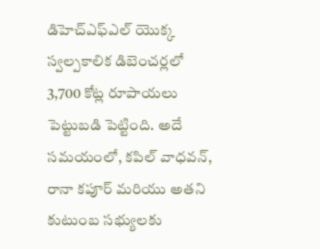డిహెచ్‌ఎఫ్ఎల్ యొక్క స్వల్పకాలిక డిబెంచర్లలో 3,700 కోట్ల రూపాయలు పెట్టుబడి పెట్టింది. అదే సమయంలో, కపిల్ వాధవన్, రానా కపూర్ మరియు అతని కుటుంబ సభ్యులకు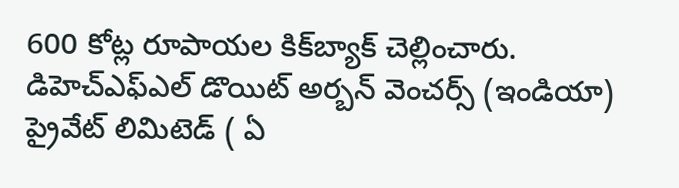600 కోట్ల రూపాయల కిక్‌బ్యాక్ చెల్లించారు. డిహెచ్‌ఎఫ్ఎల్ డొయిట్ అర్బన్ వెంచర్స్ (ఇండియా) ప్రైవేట్ లిమిటెడ్ ( ఏ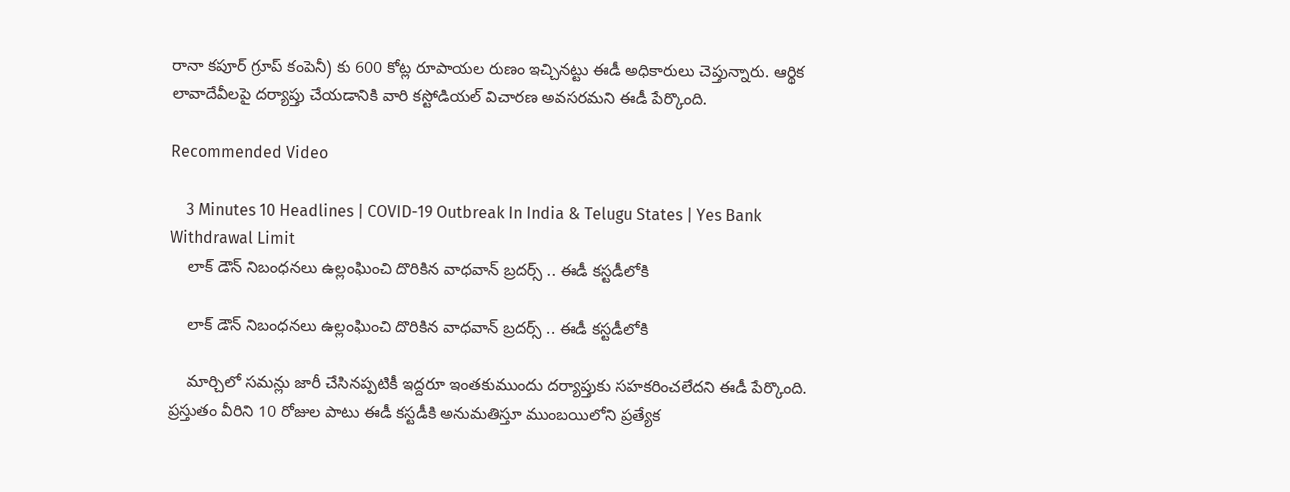రానా కపూర్ గ్రూప్ కంపెనీ) కు 600 కోట్ల రూపాయల రుణం ఇచ్చినట్టు ఈడీ అధికారులు చెప్తున్నారు. ఆర్థిక లావాదేవీలపై దర్యాప్తు చేయడానికి వారి కస్టోడియల్ విచారణ అవసరమని ఈడీ పేర్కొంది.

Recommended Video

    3 Minutes 10 Headlines | COVID-19 Outbreak In India & Telugu States | Yes Bank Withdrawal Limit
    లాక్ డౌన్ నిబంధనలు ఉల్లంఘించి దొరికిన వాధవాన్ బ్రదర్స్ .. ఈడీ కస్టడీలోకి

    లాక్ డౌన్ నిబంధనలు ఉల్లంఘించి దొరికిన వాధవాన్ బ్రదర్స్ .. ఈడీ కస్టడీలోకి

    మార్చిలో సమన్లు జారీ చేసినప్పటికీ ఇద్దరూ ఇంతకుముందు దర్యాప్తుకు సహకరించలేదని ఈడీ పేర్కొంది. ప్రస్తుతం వీరిని 10 రోజుల పాటు ఈడీ కస్టడీకి అనుమతిస్తూ ముంబయిలోని ప్రత్యేక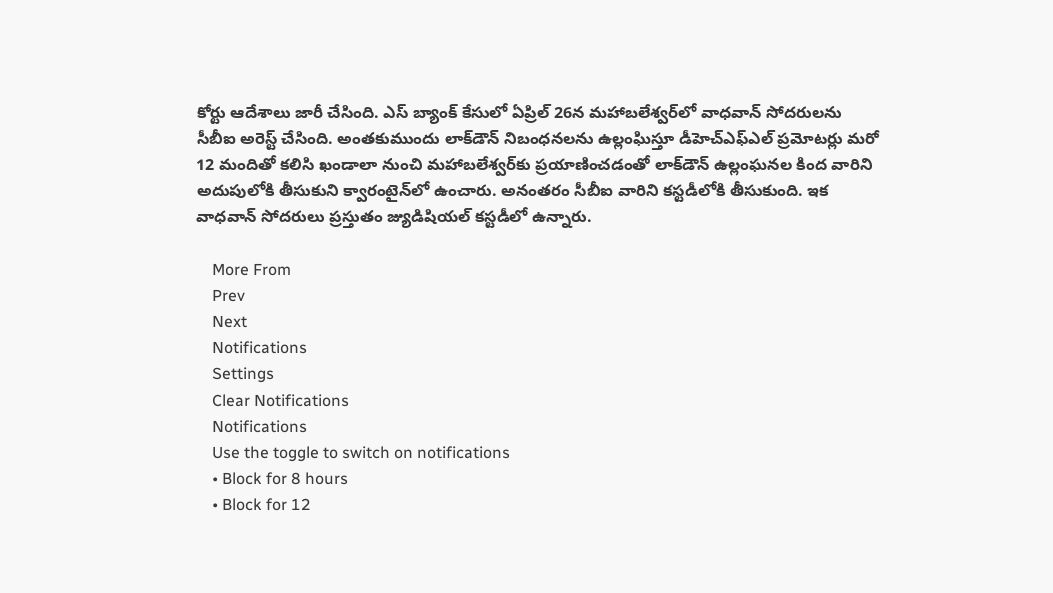కోర్టు ఆదేశాలు జారీ చేసింది. ఎస్ బ్యాంక్‌ కేసులో ఏప్రిల్‌ 26న మహాబలేశ్వర్‌లో వాధవాన్‌ సోదరులను సీబీఐ అరెస్ట్‌ చేసింది. అంతకుముందు లాక్‌డౌన్‌ నిబంధనలను ఉల్లంఘిస్తూ డీహెచ్‌ఎఫ్‌ఎల్‌ ప్రమోటర్లు మరో 12 మందితో కలిసి ఖండాలా నుంచి మహాబలేశ్వర్‌కు ప్రయాణించడంతో లాక్‌డౌన్‌ ఉల్లంఘనల కింద వారిని అదుపులోకి తీసుకుని క్వారంటైన్‌లో ఉంచారు. అనంతరం సీబీఐ వారిని కస్టడీలోకి తీసుకుంది. ఇక వాధవాన్‌ సోదరులు ప్రస్తుతం జ్యుడిషియల్‌ కస్టడీలో ఉన్నారు.

    More From
    Prev
    Next
    Notifications
    Settings
    Clear Notifications
    Notifications
    Use the toggle to switch on notifications
    • Block for 8 hours
    • Block for 12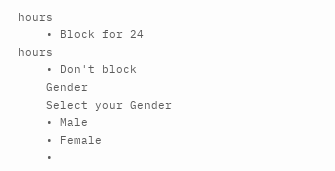hours
    • Block for 24 hours
    • Don't block
    Gender
    Select your Gender
    • Male
    • Female
    •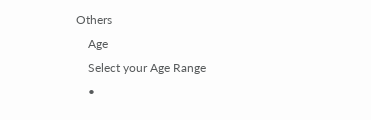Others
    Age
    Select your Age Range
    •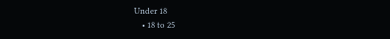Under 18
    • 18 to 25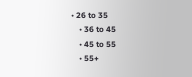• 26 to 35
    • 36 to 45
    • 45 to 55
    • 55+